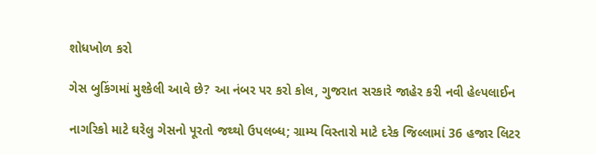શોધખોળ કરો

ગેસ બુકિંગમાં મુશ્કેલી આવે છે? આ નંબર પર કરો કોલ, ગુજરાત સરકારે જાહેર કરી નવી હેલ્પલાઈન

નાગરિકો માટે ઘરેલુ ગેસનો પૂરતો જથ્થો ઉપલબ્ધ; ગ્રામ્ય વિસ્તારો માટે દરેક જિલ્લામાં 36 હજાર લિટર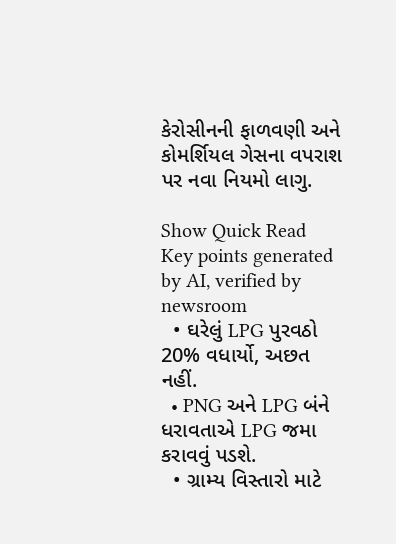કેરોસીનની ફાળવણી અને કોમર્શિયલ ગેસના વપરાશ પર નવા નિયમો લાગુ.

Show Quick Read
Key points generated by AI, verified by newsroom
  • ઘરેલું LPG પુરવઠો 20% વધાર્યો, અછત નહીં.
  • PNG અને LPG બંને ધરાવતાએ LPG જમા કરાવવું પડશે.
  • ગ્રામ્ય વિસ્તારો માટે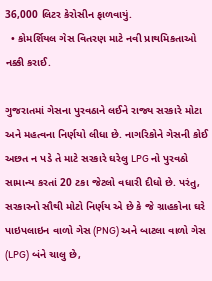36,000 લિટર કેરોસીન ફાળવાયું.
  • કોમર્શિયલ ગેસ વિતરણ માટે નવી પ્રાથમિકતાઓ નક્કી કરાઈ.

ગુજરાતમાં ગેસના પુરવઠાને લઈને રાજ્ય સરકારે મોટા અને મહત્વના નિર્ણયો લીધા છે. નાગરિકોને ગેસની કોઈ અછત ન પડે તે માટે સરકારે ઘરેલુ LPG નો પુરવઠો સામાન્ય કરતાં 20 ટકા જેટલો વધારી દીધો છે. પરંતુ, સરકારનો સૌથી મોટો નિર્ણય એ છે કે જે ગ્રાહકોના ઘરે પાઇપલાઇન વાળો ગેસ (PNG) અને બાટલા વાળો ગેસ (LPG) બંને ચાલુ છે,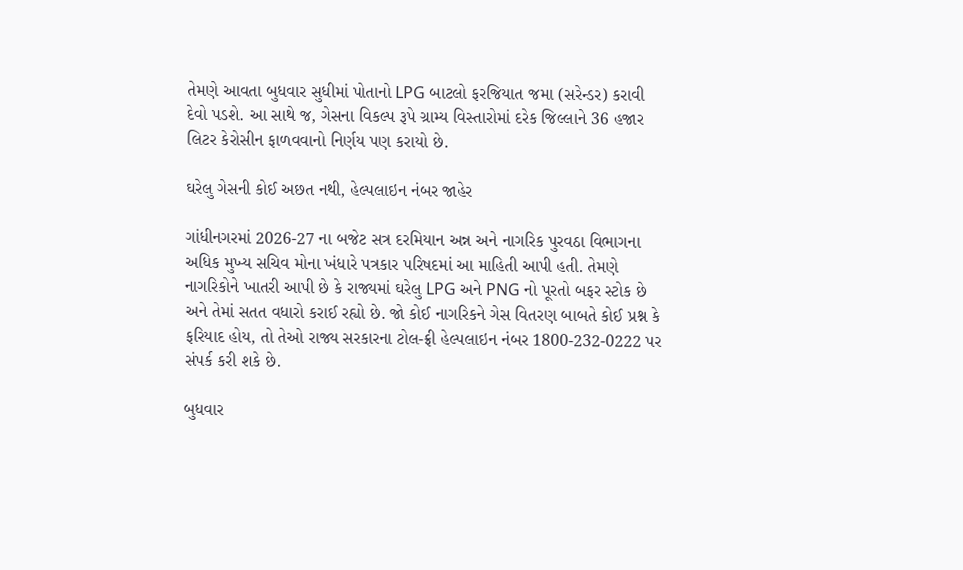તેમણે આવતા બુધવાર સુધીમાં પોતાનો LPG બાટલો ફરજિયાત જમા (સરેન્ડર) કરાવી દેવો પડશે. આ સાથે જ, ગેસના વિકલ્પ રૂપે ગ્રામ્ય વિસ્તારોમાં દરેક જિલ્લાને 36 હજાર લિટર કેરોસીન ફાળવવાનો નિર્ણય પણ કરાયો છે.

ઘરેલુ ગેસની કોઈ અછત નથી, હેલ્પલાઇન નંબર જાહેર

ગાંધીનગરમાં 2026-27 ના બજેટ સત્ર દરમિયાન અન્ન અને નાગરિક પુરવઠા વિભાગના અધિક મુખ્ય સચિવ મોના ખંધારે પત્રકાર પરિષદમાં આ માહિતી આપી હતી. તેમણે નાગરિકોને ખાતરી આપી છે કે રાજ્યમાં ઘરેલુ LPG અને PNG નો પૂરતો બફર સ્ટોક છે અને તેમાં સતત વધારો કરાઈ રહ્યો છે. જો કોઈ નાગરિકને ગેસ વિતરણ બાબતે કોઈ પ્રશ્ન કે ફરિયાદ હોય, તો તેઓ રાજ્ય સરકારના ટોલ-ફ્રી હેલ્પલાઇન નંબર 1800-232-0222 પર સંપર્ક કરી શકે છે.

બુધવાર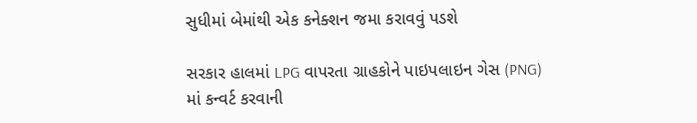સુધીમાં બેમાંથી એક કનેક્શન જમા કરાવવું પડશે

સરકાર હાલમાં LPG વાપરતા ગ્રાહકોને પાઇપલાઇન ગેસ (PNG) માં કન્વર્ટ કરવાની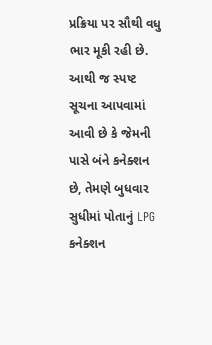પ્રક્રિયા પર સૌથી વધુ ભાર મૂકી રહી છે. આથી જ સ્પષ્ટ સૂચના આપવામાં આવી છે કે જેમની પાસે બંને કનેક્શન છે, તેમણે બુધવાર સુધીમાં પોતાનું LPG કનેક્શન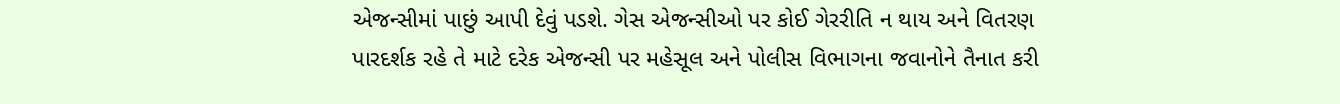એજન્સીમાં પાછું આપી દેવું પડશે. ગેસ એજન્સીઓ પર કોઈ ગેરરીતિ ન થાય અને વિતરણ પારદર્શક રહે તે માટે દરેક એજન્સી પર મહેસૂલ અને પોલીસ વિભાગના જવાનોને તૈનાત કરી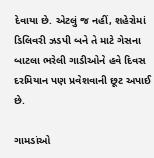દેવાયા છે. એટલું જ નહીં, શહેરોમાં ડિલિવરી ઝડપી બને તે માટે ગેસના બાટલા ભરેલી ગાડીઓને હવે દિવસ દરમિયાન પણ પ્રવેશવાની છૂટ અપાઈ છે.

ગામડાંઓ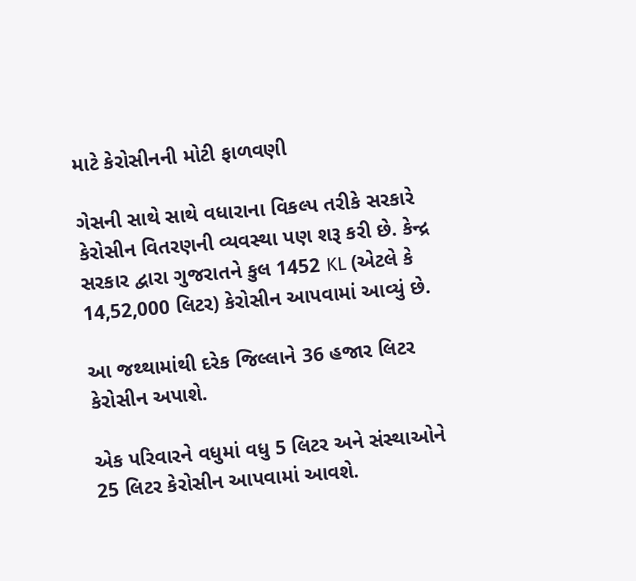માટે કેરોસીનની મોટી ફાળવણી

ગેસની સાથે સાથે વધારાના વિકલ્પ તરીકે સરકારે કેરોસીન વિતરણની વ્યવસ્થા પણ શરૂ કરી છે. કેન્દ્ર સરકાર દ્વારા ગુજરાતને કુલ 1452 KL (એટલે કે 14,52,000 લિટર) કેરોસીન આપવામાં આવ્યું છે.

આ જથ્થામાંથી દરેક જિલ્લાને 36 હજાર લિટર કેરોસીન અપાશે.

એક પરિવારને વધુમાં વધુ 5 લિટર અને સંસ્થાઓને 25 લિટર કેરોસીન આપવામાં આવશે.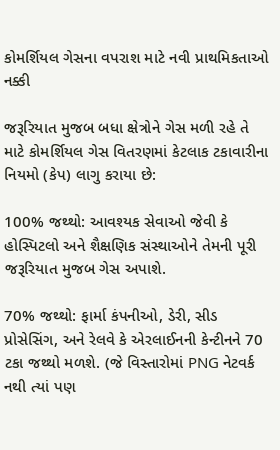કોમર્શિયલ ગેસના વપરાશ માટે નવી પ્રાથમિકતાઓ નક્કી

જરૂરિયાત મુજબ બધા ક્ષેત્રોને ગેસ મળી રહે તે માટે કોમર્શિયલ ગેસ વિતરણમાં કેટલાક ટકાવારીના નિયમો (કેપ) લાગુ કરાયા છે:

100% જથ્થો: આવશ્યક સેવાઓ જેવી કે હોસ્પિટલો અને શૈક્ષણિક સંસ્થાઓને તેમની પૂરી જરૂરિયાત મુજબ ગેસ અપાશે.

70% જથ્થો: ફાર્મા કંપનીઓ, ડેરી, સીડ પ્રોસેસિંગ, અને રેલવે કે એરલાઈનની કેન્ટીનને 70 ટકા જથ્થો મળશે. (જે વિસ્તારોમાં PNG નેટવર્ક નથી ત્યાં પણ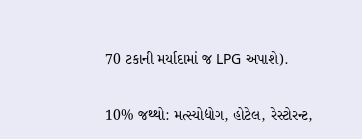70 ટકાની મર્યાદામાં જ LPG અપાશે).

10% જથ્થો: મત્સ્યોદ્યોગ, હોટેલ, રેસ્ટોરન્ટ,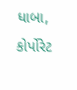ધાબા, કોર્પોરેટ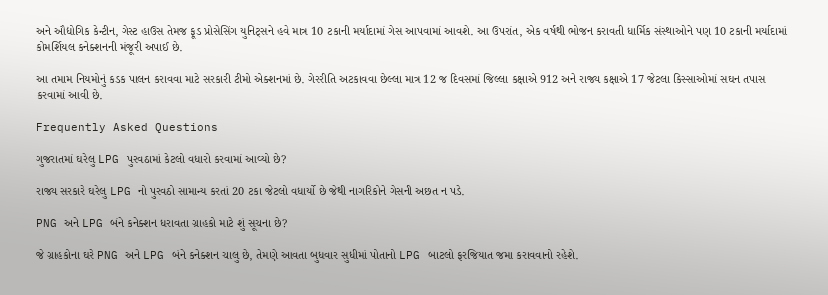અને ઔદ્યોગિક કેન્ટીન, ગેસ્ટ હાઉસ તેમજ ફૂડ પ્રોસેસિંગ યુનિટ્સને હવે માત્ર 10 ટકાની મર્યાદામાં ગેસ આપવામાં આવશે. આ ઉપરાંત, એક વર્ષથી ભોજન કરાવતી ધાર્મિક સંસ્થાઓને પણ 10 ટકાની મર્યાદામાં કોમર્શિયલ કનેક્શનની મંજૂરી અપાઈ છે.

આ તમામ નિયમોનું કડક પાલન કરાવવા માટે સરકારી ટીમો એક્શનમાં છે. ગેરરીતિ અટકાવવા છેલ્લા માત્ર 12 જ દિવસમાં જિલ્લા કક્ષાએ 912 અને રાજ્ય કક્ષાએ 17 જેટલા કિસ્સાઓમાં સઘન તપાસ કરવામાં આવી છે.

Frequently Asked Questions

ગુજરાતમાં ઘરેલુ LPG પુરવઠામાં કેટલો વધારો કરવામાં આવ્યો છે?

રાજ્ય સરકારે ઘરેલુ LPG નો પુરવઠો સામાન્ય કરતાં 20 ટકા જેટલો વધાર્યો છે જેથી નાગરિકોને ગેસની અછત ન પડે.

PNG અને LPG બંને કનેક્શન ધરાવતા ગ્રાહકો માટે શું સૂચના છે?

જે ગ્રાહકોના ઘરે PNG અને LPG બંને કનેક્શન ચાલુ છે, તેમણે આવતા બુધવાર સુધીમાં પોતાનો LPG બાટલો ફરજિયાત જમા કરાવવાનો રહેશે.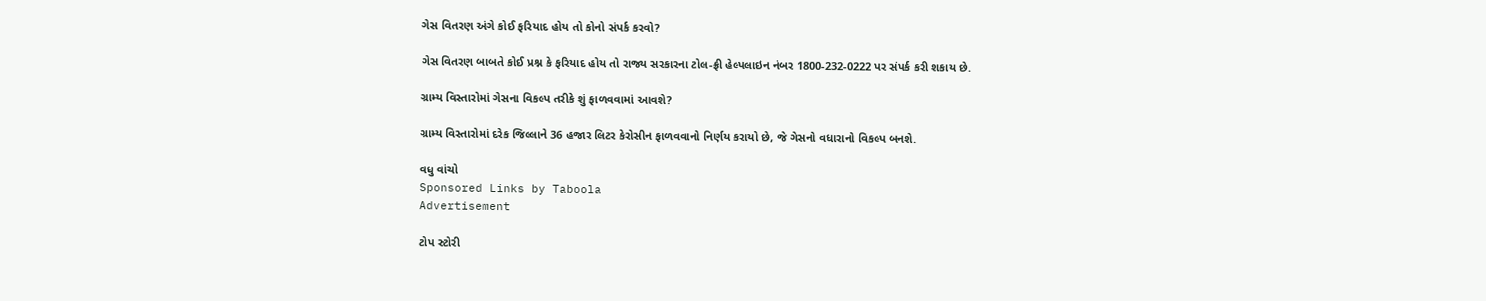ગેસ વિતરણ અંગે કોઈ ફરિયાદ હોય તો કોનો સંપર્ક કરવો?

ગેસ વિતરણ બાબતે કોઈ પ્રશ્ન કે ફરિયાદ હોય તો રાજ્ય સરકારના ટોલ-ફ્રી હેલ્પલાઇન નંબર 1800-232-0222 પર સંપર્ક કરી શકાય છે.

ગ્રામ્ય વિસ્તારોમાં ગેસના વિકલ્પ તરીકે શું ફાળવવામાં આવશે?

ગ્રામ્ય વિસ્તારોમાં દરેક જિલ્લાને 36 હજાર લિટર કેરોસીન ફાળવવાનો નિર્ણય કરાયો છે, જે ગેસનો વધારાનો વિકલ્પ બનશે.

વધુ વાંચો
Sponsored Links by Taboola
Advertisement

ટોપ સ્ટોરી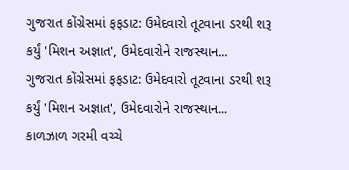ગુજરાત કોંગ્રેસમાં ફફડાટ: ઉમેદવારો તૂટવાના ડરથી શરૂ કર્યું 'મિશન અજ્ઞાત', ઉમેદવારોને રાજસ્થાન...
ગુજરાત કોંગ્રેસમાં ફફડાટ: ઉમેદવારો તૂટવાના ડરથી શરૂ કર્યું 'મિશન અજ્ઞાત', ઉમેદવારોને રાજસ્થાન...
કાળઝાળ ગરમી વચ્ચે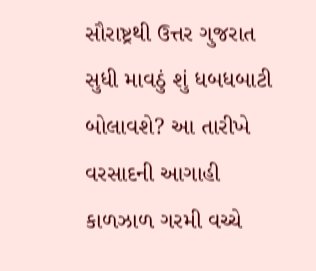સૌરાષ્ટ્રથી ઉત્તર ગુજરાત સુધી માવઠું શું ધબધબાટી બોલાવશે? આ તારીખે વરસાદની આગાહી
કાળઝાળ ગરમી વચ્ચે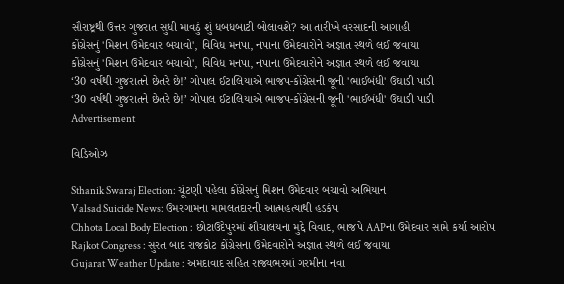સૌરાષ્ટ્રથી ઉત્તર ગુજરાત સુધી માવઠું શું ધબધબાટી બોલાવશે? આ તારીખે વરસાદની આગાહી
કોંગ્રેસનું 'મિશન ઉમેદવાર બચાવો', વિવિધ મનપા, નપાના ઉમેદવારોને અજ્ઞાત સ્થળે લઈ જવાયા
કોંગ્રેસનું 'મિશન ઉમેદવાર બચાવો', વિવિધ મનપા, નપાના ઉમેદવારોને અજ્ઞાત સ્થળે લઈ જવાયા
‘30 વર્ષથી ગુજરાતને છેતરે છે!’ ગોપાલ ઈટાલિયાએ ભાજપ-કોંગ્રેસની જૂની 'ભાઈબંધી' ઉઘાડી પાડી
‘30 વર્ષથી ગુજરાતને છેતરે છે!’ ગોપાલ ઈટાલિયાએ ભાજપ-કોંગ્રેસની જૂની 'ભાઈબંધી' ઉઘાડી પાડી
Advertisement

વિડિઓઝ

Sthanik Swaraj Election: ચૂંટણી પહેલા કોંગ્રેસનું મિશન ઉમેદવાર બચાવો અભિયાન
Valsad Suicide News: ઉમરગામના મામલતદારની આત્મહત્યાથી હડકંપ
Chhota Local Body Election : છોટાઉદેપુરમાં શૌચાલયના મુદ્દે વિવાદ, ભાજપે AAPના ઉમેદવાર સામે કર્યા આરોપ
Rajkot Congress : સુરત બાદ રાજકોટ કોંગ્રેસના ઉમેદવારોને અજ્ઞાત સ્થળે લઈ જવાયા
Gujarat Weather Update : અમદાવાદ સહિત રાજ્યભરમાં ગરમીના નવા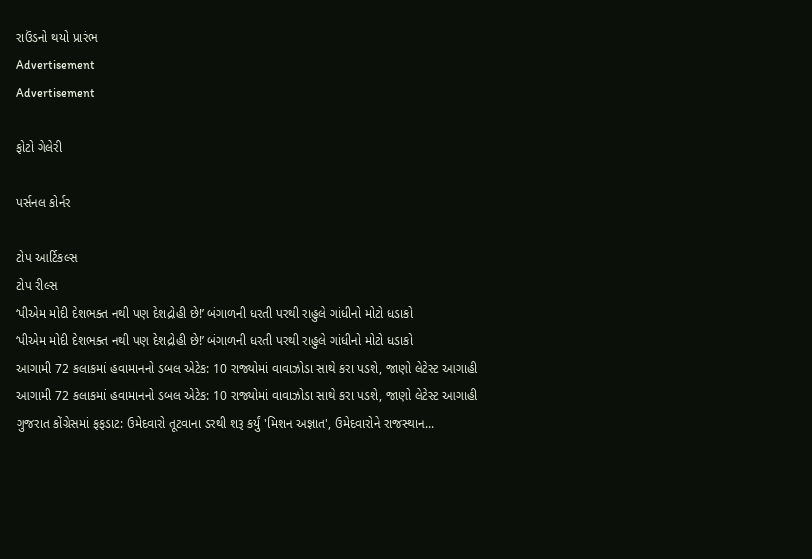રાઉંડનો થયો પ્રારંભ
Advertisement
Advertisement

ફોટો ગેલેરી

પર્સનલ કોર્નર

ટોપ આર્ટિકલ્સ
ટોપ રીલ્સ
‘પીએમ મોદી દેશભક્ત નથી પણ દેશદ્રોહી છે!’ બંગાળની ધરતી પરથી રાહુલે ગાંધીનો મોટો ધડાકો
‘પીએમ મોદી દેશભક્ત નથી પણ દેશદ્રોહી છે!’ બંગાળની ધરતી પરથી રાહુલે ગાંધીનો મોટો ધડાકો
આગામી 72 કલાકમાં હવામાનનો ડબલ એટેક: 10 રાજ્યોમાં વાવાઝોડા સાથે કરા પડશે, જાણો લેટેસ્ટ આગાહી
આગામી 72 કલાકમાં હવામાનનો ડબલ એટેક: 10 રાજ્યોમાં વાવાઝોડા સાથે કરા પડશે, જાણો લેટેસ્ટ આગાહી
ગુજરાત કોંગ્રેસમાં ફફડાટ: ઉમેદવારો તૂટવાના ડરથી શરૂ કર્યું 'મિશન અજ્ઞાત', ઉમેદવારોને રાજસ્થાન...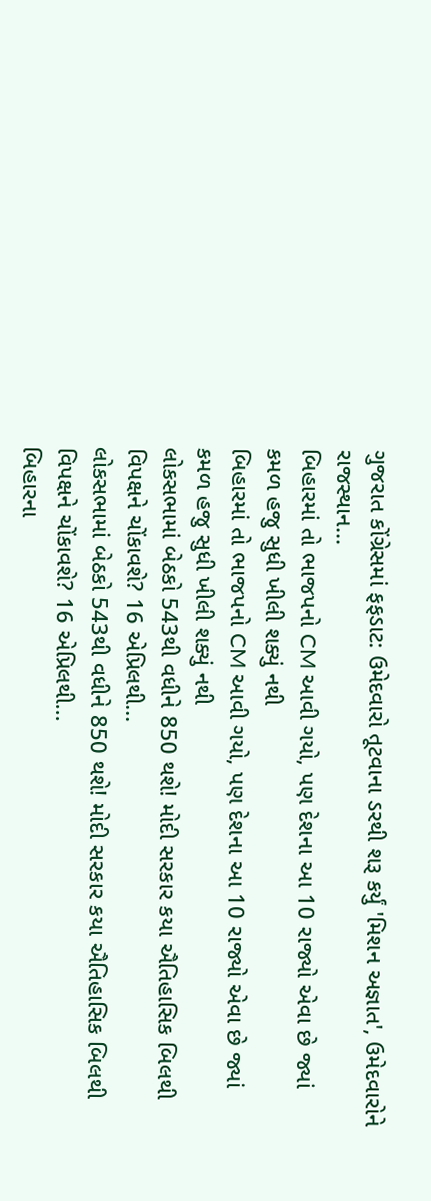ગુજરાત કોંગ્રેસમાં ફફડાટ: ઉમેદવારો તૂટવાના ડરથી શરૂ કર્યું 'મિશન અજ્ઞાત', ઉમેદવારોને રાજસ્થાન...
બિહારમાં તો ભાજપનો CM આવી ગયો, પણ દેશના આ 10 રાજ્યો એવા છે જ્યાં કમળ હજુ સુધી ખીલી શક્યું નથી
બિહારમાં તો ભાજપનો CM આવી ગયો, પણ દેશના આ 10 રાજ્યો એવા છે જ્યાં કમળ હજુ સુધી ખીલી શક્યું નથી
લોકસભામાં બેઠકો 543થી વધીને 850 થશે! મોદી સરકાર કયા ઐતિહાસિક બિલથી વિપક્ષને ચોંકાવશે? 16 એપ્રિલથી...
લોકસભામાં બેઠકો 543થી વધીને 850 થશે! મોદી સરકાર કયા ઐતિહાસિક બિલથી વિપક્ષને ચોંકાવશે? 16 એપ્રિલથી...
બિહારના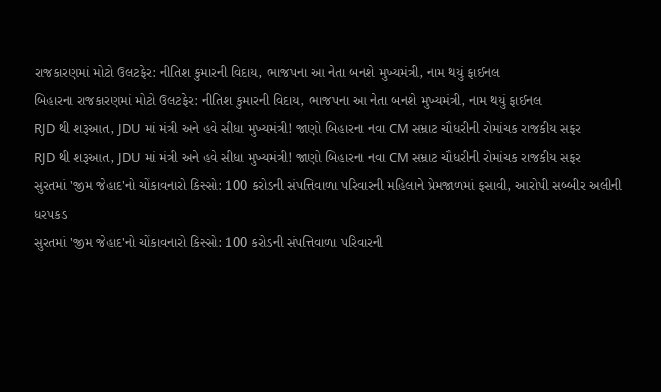રાજકારણમાં મોટો ઉલટફેર: નીતિશ કુમારની વિદાય, ભાજપના આ નેતા બનશે મુખ્યમંત્રી, નામ થયું ફાઈનલ
બિહારના રાજકારણમાં મોટો ઉલટફેર: નીતિશ કુમારની વિદાય, ભાજપના આ નેતા બનશે મુખ્યમંત્રી, નામ થયું ફાઈનલ
RJD થી શરૂઆત, JDU માં મંત્રી અને હવે સીધા મુખ્યમંત્રી! જાણો બિહારના નવા CM સમ્રાટ ચૌધરીની રોમાંચક રાજકીય સફર
RJD થી શરૂઆત, JDU માં મંત્રી અને હવે સીધા મુખ્યમંત્રી! જાણો બિહારના નવા CM સમ્રાટ ચૌધરીની રોમાંચક રાજકીય સફર
સુરતમાં 'જીમ જેહાદ'નો ચોંકાવનારો કિસ્સો: 100 કરોડની સંપત્તિવાળા પરિવારની મહિલાને પ્રેમજાળમાં ફસાવી, આરોપી સબ્બીર અલીની ધરપકડ
સુરતમાં 'જીમ જેહાદ'નો ચોંકાવનારો કિસ્સો: 100 કરોડની સંપત્તિવાળા પરિવારની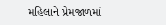મહિલાને પ્રેમજાળમાં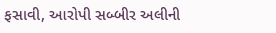ફસાવી, આરોપી સબ્બીર અલીની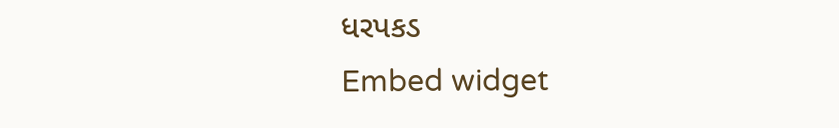ધરપકડ
Embed widget